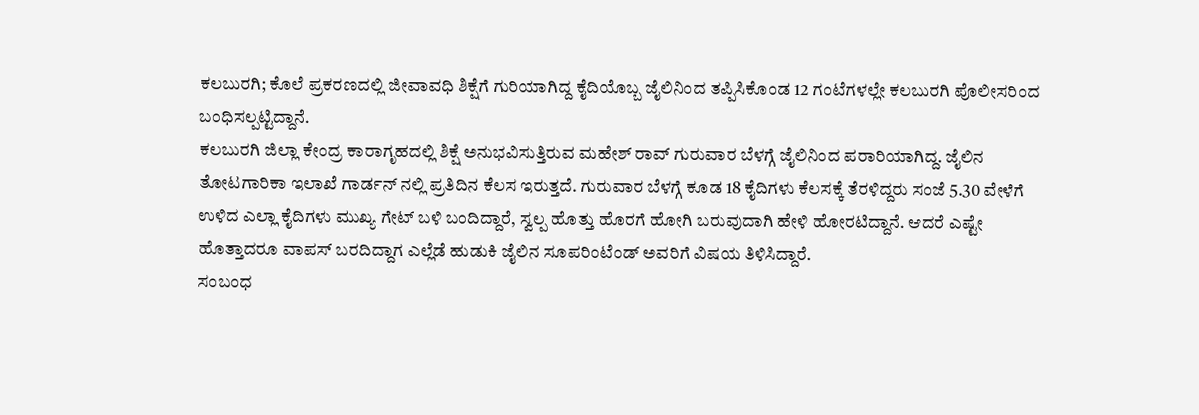ಕಲಬುರಗಿ; ಕೊಲೆ ಪ್ರಕರಣದಲ್ಲಿ ಜೀವಾವಧಿ ಶಿಕ್ಷೆಗೆ ಗುರಿಯಾಗಿದ್ದ ಕೈದಿಯೊಬ್ಬ ಜೈಲಿನಿಂದ ತಪ್ಪಿಸಿಕೊಂಡ 12 ಗಂಟೆಗಳಲ್ಲೇ ಕಲಬುರಗಿ ಪೊಲೀಸರಿಂದ ಬಂಧಿಸಲ್ಪಟ್ಟಿದ್ದಾನೆ.
ಕಲಬುರಗಿ ಜಿಲ್ಲಾ ಕೇಂದ್ರ ಕಾರಾಗೃಹದಲ್ಲಿ ಶಿಕ್ಷೆ ಅನುಭವಿಸುತ್ತಿರುವ ಮಹೇಶ್ ರಾವ್ ಗುರುವಾರ ಬೆಳಗ್ಗೆ ಜೈಲಿನಿಂದ ಪರಾರಿಯಾಗಿದ್ದ. ಜೈಲಿನ ತೋಟಗಾರಿಕಾ ಇಲಾಖೆ ಗಾರ್ಡನ್ ನಲ್ಲಿ ಪ್ರತಿದಿನ ಕೆಲಸ ಇರುತ್ತದೆ. ಗುರುವಾರ ಬೆಳಗ್ಗೆ ಕೂಡ 18 ಕೈದಿಗಳು ಕೆಲಸಕ್ಕೆ ತೆರಳಿದ್ದರು ಸಂಜೆ 5.30 ವೇಳೆಗೆ ಉಳಿದ ಎಲ್ಲಾ ಕೈದಿಗಳು ಮುಖ್ಯ ಗೇಟ್ ಬಳಿ ಬಂದಿದ್ದಾರೆ, ಸ್ವಲ್ಪ ಹೊತ್ತು ಹೊರಗೆ ಹೋಗಿ ಬರುವುದಾಗಿ ಹೇಳಿ ಹೋರಟಿದ್ದಾನೆ. ಆದರೆ ಎಷ್ಟೇ ಹೊತ್ತಾದರೂ ವಾಪಸ್ ಬರದಿದ್ದಾಗ ಎಲ್ಲೆಡೆ ಹುಡುಕಿ ಜೈಲಿನ ಸೂಪರಿಂಟೆಂಡ್ ಅವರಿಗೆ ವಿಷಯ ತಿಳಿಸಿದ್ದಾರೆ.
ಸಂಬಂಧ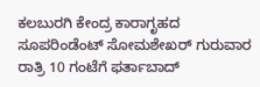ಕಲಬುರಗಿ ಕೇಂದ್ರ ಕಾರಾಗೃಹದ ಸೂಪರಿಂಡೆಂಟ್ ಸೋಮಶೇಖರ್ ಗುರುವಾರ ರಾತ್ರಿ 10 ಗಂಟೆಗೆ ಫರ್ತಾಬಾದ್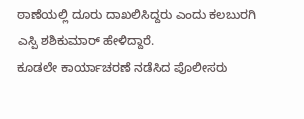ಠಾಣೆಯಲ್ಲಿ ದೂರು ದಾಖಲಿಸಿದ್ದರು ಎಂದು ಕಲಬುರಗಿ ಎಸ್ಪಿ ಶಶಿಕುಮಾರ್ ಹೇಳಿದ್ದಾರೆ.
ಕೂಡಲೇ ಕಾರ್ಯಾಚರಣೆ ನಡೆಸಿದ ಪೊಲೀಸರು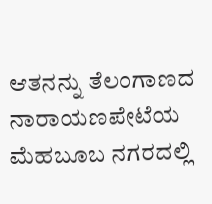ಆತನನ್ನು ತೆಲಂಗಾಣದ ನಾರಾಯಣಪೇಟೆಯ ಮೆಹಬೂಬ ನಗರದಲ್ಲಿ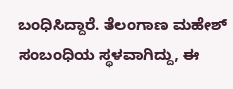ಬಂಧಿಸಿದ್ದಾರೆ. ತೆಲಂಗಾಣ ಮಹೇಶ್ ಸಂಬಂಧಿಯ ಸ್ಥಳವಾಗಿದ್ದು, ಈ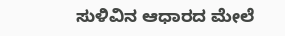ಸುಳಿವಿನ ಆಧಾರದ ಮೇಲೆ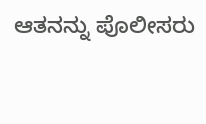ಆತನನ್ನು ಪೊಲೀಸರು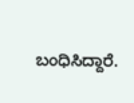ಬಂಧಿಸಿದ್ದಾರೆ.